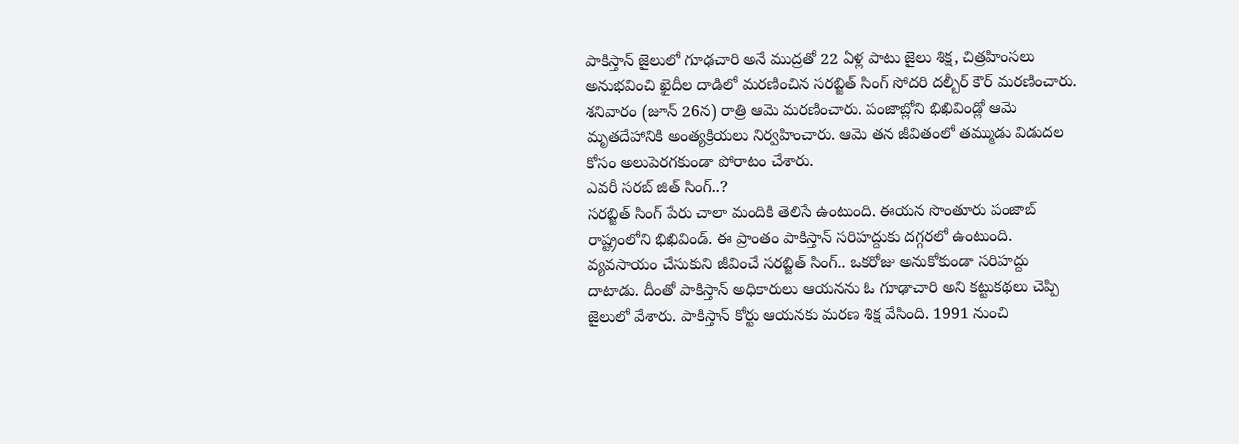పాకిస్తాన్ జైలులో గూఢచారి అనే ముద్రతో 22 ఏళ్ల పాటు జైలు శిక్ష, చిత్రహింసలు అనుభవించి ఖైదీల దాడిలో మరణించిన సరబ్జిత్ సింగ్ సోదరి దల్బీర్ కౌర్ మరణించారు. శనివారం (జూన్ 26న) రాత్రి ఆమె మరణించారు. పంజాబ్లోని భిఖివిండ్లో ఆమె మృతదేహానికి అంత్యక్రియలు నిర్వహించారు. ఆమె తన జీవితంలో తమ్ముడు విడుదల కోసం అలుపెరగకుండా పోరాటం చేశారు.
ఎవరీ సరబ్ జిత్ సింగ్..?
సరబ్జిత్ సింగ్ పేరు చాలా మందికి తెలిసే ఉంటుంది. ఈయన సొంతూరు పంజాబ్ రాష్ట్రంలోని భిఖివిండ్. ఈ ప్రాంతం పాకిస్తాన్ సరిహద్దుకు దగ్గరలో ఉంటుంది. వ్యవసాయం చేసుకుని జీవించే సరబ్జిత్ సింగ్.. ఒకరోజు అనుకోకుండా సరిహద్దు దాటాడు. దీంతో పాకిస్తాన్ అధికారులు ఆయనను ఓ గూఢాచారి అని కట్టుకథలు చెప్పి జైలులో వేశారు. పాకిస్తాన్ కోర్టు ఆయనకు మరణ శిక్ష వేసింది. 1991 నుంచి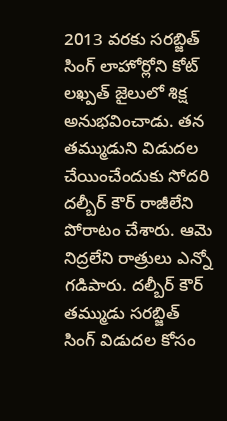2013 వరకు సరబ్జిత్ సింగ్ లాహోర్లోని కోట్ లఖ్పత్ జైలులో శిక్ష అనుభవించాడు. తన తమ్ముడుని విడుదల చేయించేందుకు సోదరి దల్బీర్ కౌర్ రాజీలేని పోరాటం చేశారు. ఆమె నిద్రలేని రాత్రులు ఎన్నో గడిపారు. దల్బీర్ కౌర్ తమ్ముడు సరబ్జిత్ సింగ్ విడుదల కోసం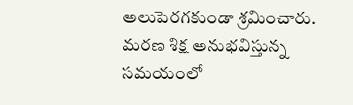అలుపెరగకుండా శ్రమించారు.
మరణ శిక్ష అనుభవిస్తున్న సమయంలో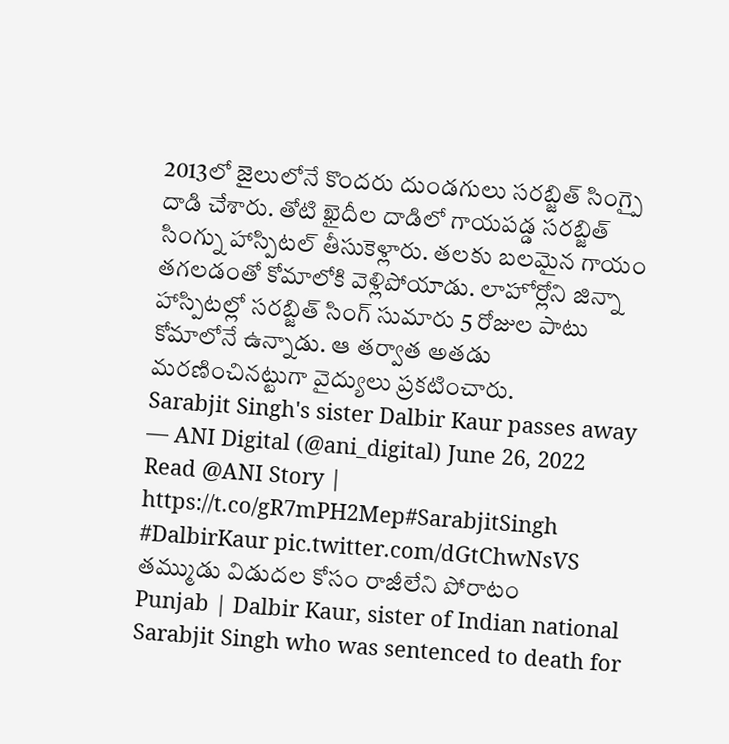2013లో జైలులోనే కొందరు దుండగులు సరబ్జిత్ సింగ్పై దాడి చేశారు. తోటి ఖైదీల దాడిలో గాయపడ్డ సరబ్జిత్ సింగ్ను హాస్పిటల్ తీసుకెళ్లారు. తలకు బలమైన గాయం తగలడంతో కోమాలోకి వెళ్లిపోయాడు. లాహోర్లోని జిన్నా హాస్పిటల్లో సరబ్జిత్ సింగ్ సుమారు 5 రోజుల పాటు కోమాలోనే ఉన్నాడు. ఆ తర్వాత అతడు మరణించినట్టుగా వైద్యులు ప్రకటించారు.
Sarabjit Singh's sister Dalbir Kaur passes away
— ANI Digital (@ani_digital) June 26, 2022
Read @ANI Story | https://t.co/gR7mPH2Mep#SarabjitSingh #DalbirKaur pic.twitter.com/dGtChwNsVS
తమ్ముడు విడుదల కోసం రాజీలేని పోరాటం
Punjab | Dalbir Kaur, sister of Indian national Sarabjit Singh who was sentenced to death for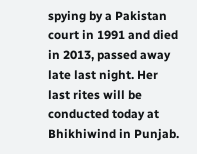spying by a Pakistan court in 1991 and died in 2013, passed away late last night. Her last rites will be conducted today at Bhikhiwind in Punjab.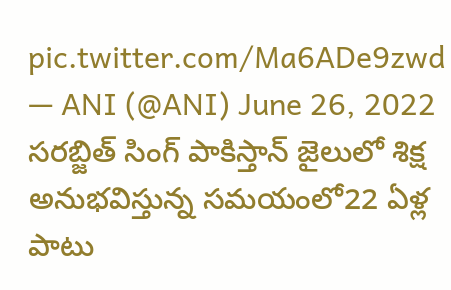pic.twitter.com/Ma6ADe9zwd
— ANI (@ANI) June 26, 2022
సరబ్జిత్ సింగ్ పాకిస్తాన్ జైలులో శిక్ష అనుభవిస్తున్న సమయంలో22 ఏళ్ల పాటు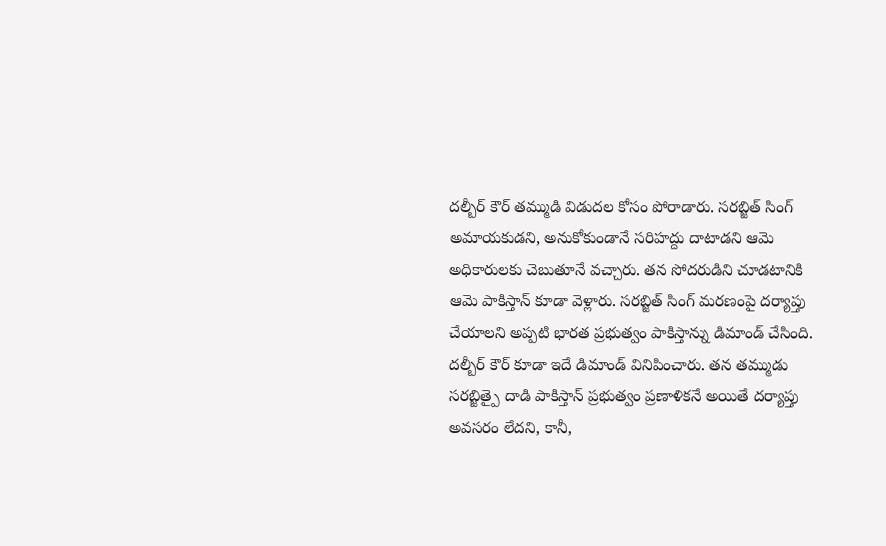దల్బీర్ కౌర్ తమ్ముడి విడుదల కోసం పోరాడారు. సరబ్జిత్ సింగ్ అమాయకుడని, అనుకోకుండానే సరిహద్దు దాటాడని ఆమె అధికారులకు చెబుతూనే వచ్చారు. తన సోదరుడిని చూడటానికి ఆమె పాకిస్తాన్ కూడా వెళ్లారు. సరబ్జిత్ సింగ్ మరణంపై దర్యాప్తు చేయాలని అప్పటి భారత ప్రభుత్వం పాకిస్తాన్ను డిమాండ్ చేసింది. దల్బీర్ కౌర్ కూడా ఇదే డిమాండ్ వినిపించారు. తన తమ్ముడు సరబ్జిత్పై దాడి పాకిస్తాన్ ప్రభుత్వం ప్రణాళికనే అయితే దర్యాప్తు అవసరం లేదని, కానీ,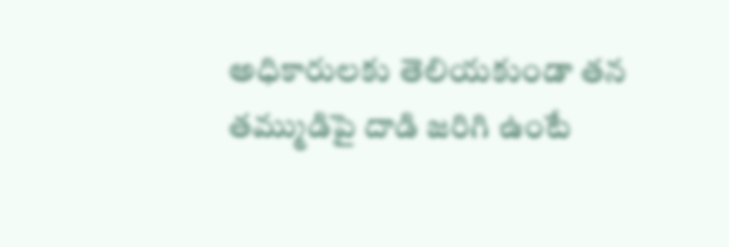అధికారులకు తెలియకుండా తన తమ్ముడిపై దాడి జరిగి ఉంటే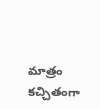మాత్రం కచ్చితంగా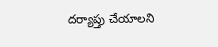దర్యాప్తు చేయాలని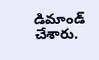డిమాండ్ చేశారు.